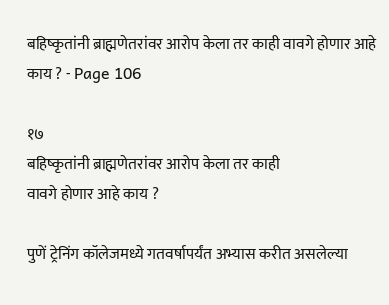बहिष्कृतांनी ब्राह्मणेतरांवर आरोप केला तर काही वावगे होणार आहे काय ? - Page 106

१७
बहिष्कृतांनी ब्राह्मणेतरांवर आरोप केला तर काही
वावगे होणार आहे काय ?

पुणें ट्रेनिंग कॉलेजमध्ये गतवर्षापर्यंत अभ्यास करीत असलेल्या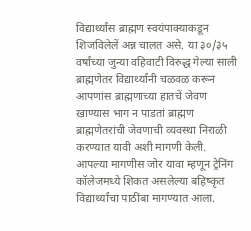विद्यार्थ्यांस ब्राह्मण स्वयंपाक्याकडून शिजविलेलें अन्न चालत असे. या ३०/३५ वर्षांच्या जुन्या वहिवाटी विरुद्ध गेल्या साली ब्राह्मणेतर विद्यार्थ्यांनी चळवळ करून आपणांस ब्राह्मणाच्या हातचें जेवण खाण्यास भाग न पाडतां ब्राह्मण ब्राह्मणेतरांची जेवणाची व्यवस्था निराळी करण्यात यावी अशी मागणी केली. आपल्या मागणीस जोर यावा म्हणून ट्रेनिंग कॉलेजमध्ये शिकत असलेल्या बहिष्कृत विद्यार्थ्यांचा पाठींबा मागण्यात आला.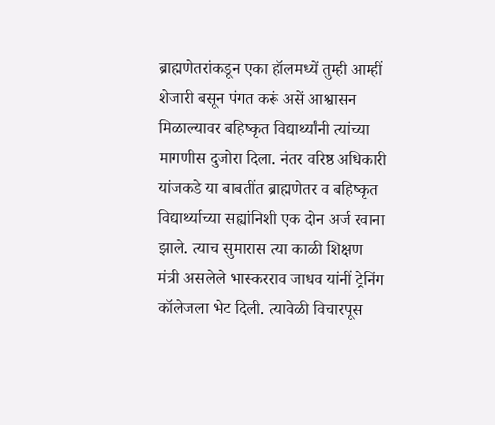ब्राह्मणेतरांकडून एका हॉलमध्यें तुम्ही आम्हीं शेजारी बसून पंगत करूं असें आश्वासन मिळाल्यावर बहिष्कृत विद्यार्थ्यांनी त्यांच्या मागणीस दुजोरा दिला. नंतर वरिष्ठ अधिकारी यांजकडे या बाबतींत ब्राह्मणेतर व बहिष्कृत विद्यार्थ्याच्या सह्यांनिशी एक दोन अर्ज रवाना झाले. त्याच सुमारास त्या काळी शिक्षण मंत्री असलेले भास्करराव जाधव यांनीं ट्रेनिंग कॉलेजला भेट दिली. त्यावेळी विचारपूस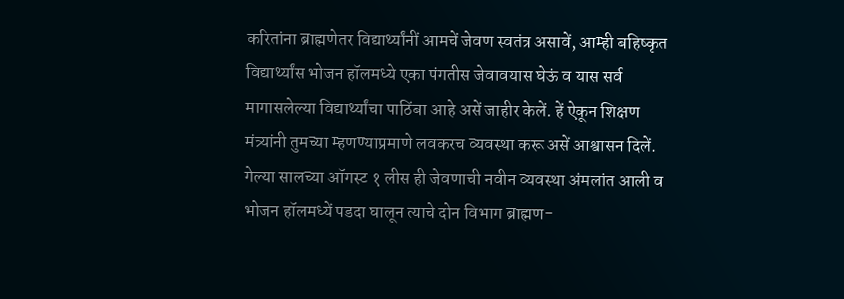करितांना ब्राह्मणेतर विद्यार्थ्यांनीं आमचें जेवण स्वतंत्र असावें, आम्ही बहिष्कृत विद्यार्थ्यांस भोजन हॉलमध्ये एका पंगतीस जेवावयास घेऊं व यास सर्व मागासलेल्या विद्यार्थ्यांचा पाठिंबा आहे असें जाहीर केलें. हें ऐकून शिक्षण मंत्र्यांनी तुमच्या म्हणण्याप्रमाणे लवकरच व्यवस्था करू असें आश्वासन दिलें. गेल्या सालच्या ऑगस्ट १ लीस ही जेवणाची नवीन व्यवस्था अंमलांत आली व भोजन हॉलमध्यें पडदा घालून त्याचे दोन विभाग ब्राह्मण-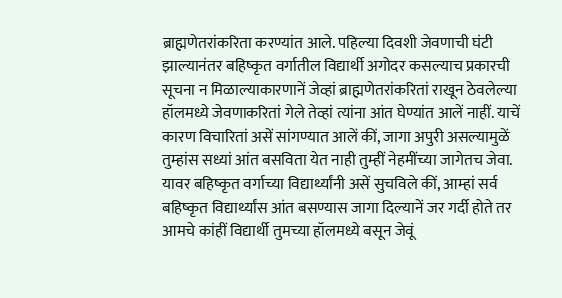ब्राह्मणेतरांकरिता करण्यांत आले. पहिल्या दिवशी जेवणाची घंटी झाल्यानंतर बहिष्कृत वर्गातील विद्यार्थी अगोदर कसल्याच प्रकारची सूचना न मिळाल्याकारणानें जेव्हां ब्राह्मणेतरांकरितां राखून ठेवलेल्या हॉलमध्ये जेवणाकरितां गेले तेव्हां त्यांना आंत घेण्यांत आलें नाहीं. याचें कारण विचारितां असें सांगण्यात आलें कीं, जागा अपुरी असल्यामुळें तुम्हांस सध्यां आंत बसविता येत नाही तुम्हीं नेहमींच्या जागेतच जेवा. यावर बहिष्कृत वर्गाच्या विद्यार्थ्यांनी असें सुचविले कीं, आम्हां सर्व बहिष्कृत विद्यार्थ्यांस आंत बसण्यास जागा दिल्यानें जर गर्दी होते तर आमचे कांहीं विद्यार्थी तुमच्या हॉलमध्ये बसून जेवूं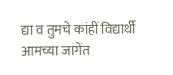द्या व तुमचे कांहीं विद्यार्थी आमच्या जागेंत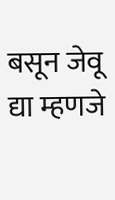बसून जेवू द्या म्हणजे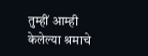तुम्हीं आम्ही केलेल्या श्रमाचे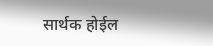सार्थक होईल